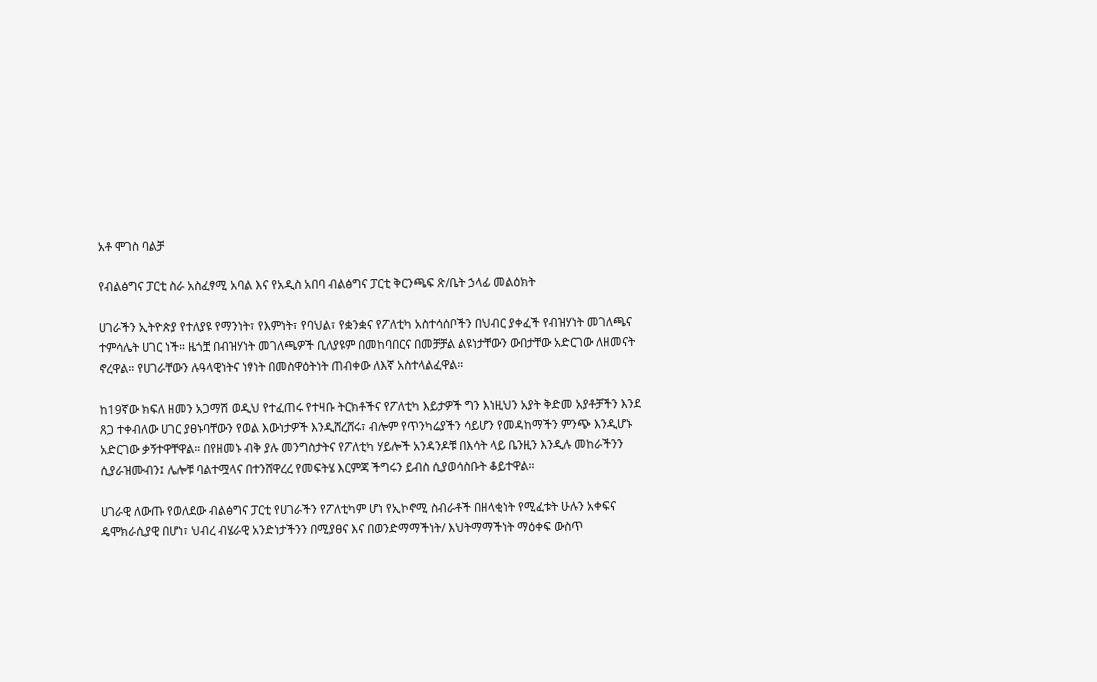አቶ ሞገስ ባልቻ

የብልፅግና ፓርቲ ስራ አስፈፃሚ አባል እና የአዲስ አበባ ብልፅግና ፓርቲ ቅርንጫፍ ጽ/ቤት ኃላፊ መልዕክት

ሀገራችን ኢትዮጵያ የተለያዩ የማንነት፣ የእምነት፣ የባህል፣ የቋንቋና የፖለቲካ አስተሳሰቦችን በህብር ያቀፈች የብዝሃነት መገለጫና ተምሳሌት ሀገር ነች። ዜጎቿ በብዝሃነት መገለጫዎች ቢለያዩም በመከባበርና በመቻቻል ልዩነታቸውን ውበታቸው አድርገው ለዘመናት ኖረዋል። የሀገራቸውን ሉዓላዊነትና ነፃነት በመስዋዕትነት ጠብቀው ለእኛ አስተላልፈዋል።

ከ19ኛው ክፍለ ዘመን አጋማሽ ወዲህ የተፈጠሩ የተዛቡ ትርክቶችና የፖለቲካ እይታዎች ግን እነዚህን አያት ቅድመ አያቶቻችን እንደ ጸጋ ተቀብለው ሀገር ያፀኑባቸውን የወል እውነታዎች እንዲሸረሸሩ፣ ብሎም የጥንካሬያችን ሳይሆን የመዳከማችን ምንጭ እንዲሆኑ አድርገው ቃኝተዋቸዋል። በየዘመኑ ብቅ ያሉ መንግስታትና የፖለቲካ ሃይሎች አንዳንዶቹ በእሳት ላይ ቤንዚን እንዲሉ መከራችንን ሲያራዝሙብን፤ ሌሎቹ ባልተሟላና በተንሸዋረረ የመፍትሄ እርምጃ ችግሩን ይብስ ሲያወሳስቡት ቆይተዋል።

ሀገራዊ ለውጡ የወለደው ብልፅግና ፓርቲ የሀገራችን የፖለቲካም ሆነ የኢኮኖሚ ስብራቶች በዘላቂነት የሚፈቱት ሁሉን አቀፍና ዴሞክራሲያዊ በሆነ፣ ህብረ ብሄራዊ አንድነታችንን በሚያፀና እና በወንድማማችነት/ እህትማማችነት ማዕቀፍ ውስጥ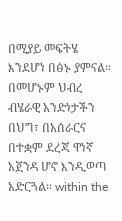በሚያይ መፍትሄ እንደሆነ በፅኑ ያምናል። በመሆኑም ህብረ ብሄራዊ አንድነታችን በህግ፣ በአሰራርና በተቋም ደረጃ ዋነኛ አጀንዳ ሆኖ እንዲወጣ አድርጓል። within the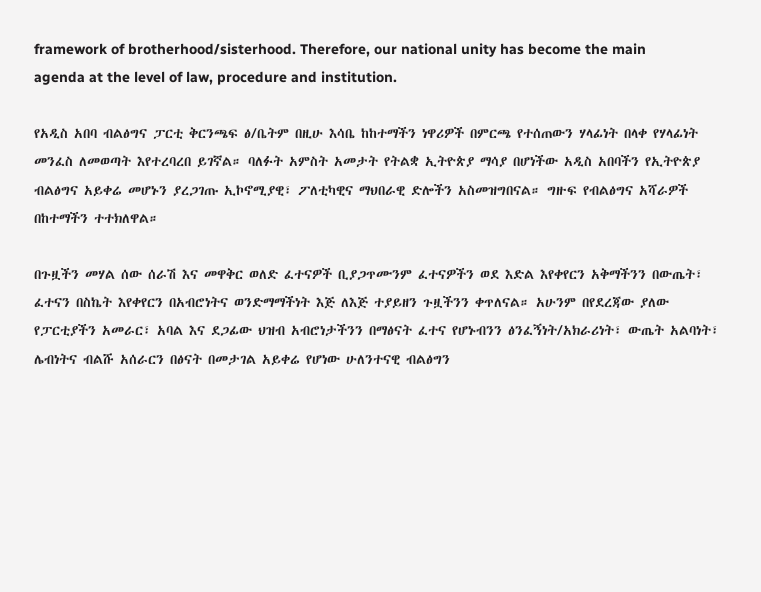framework of brotherhood/sisterhood. Therefore, our national unity has become the main agenda at the level of law, procedure and institution.

የአዲስ አበባ ብልፅግና ፓርቲ ቅርንጫፍ ፅ/ቤትም በዚሁ እሳቤ ከከተማችን ነዋሪዎች በምርጫ የተሰጠውን ሃላፊነት በላቀ የሃላፊነት መንፈስ ለመወጣት እየተረባረበ ይገኛል። ባለፉት አምስት አመታት የትልቋ ኢትዮጵያ ማሳያ በሆነችው አዲስ አበባችን የኢትዮጵያ ብልፅግና አይቀሬ መሆኑን ያረጋገጡ ኢኮኖሚያዊ፣ ፖለቲካዊና ማህበራዊ ድሎችን አስመዝግበናል። ግዙፍ የብልፅግና አሻራዎች በከተማችን ተተክለዋል።

በጉዟችን መሃል ሰው ሰራሽ እና መዋቅር ወለድ ፈተናዎች ቢያጋጥሙንም ፈተናዎችን ወደ እድል እየቀየርን አቅማችንን በውጤት፣ ፈተናን በስኬት እየቀየርን በአብሮነትና ወንድማማችነት እጅ ለእጅ ተያይዘን ጉዟችንን ቀጥለናል። አሁንም በየደረጃው ያለው የፓርቲያችን አመራር፣ አባል እና ደጋፊው ህዝብ አብሮነታችንን በማፅናት ፈተና የሆኑብንን ፅንፈኝነት/አክራሪነት፣ ውጤት አልባነት፣ ሌብነትና ብልሹ አሰራርን በፅናት በመታገል አይቀሬ የሆነው ሁለንተናዊ ብልፅግን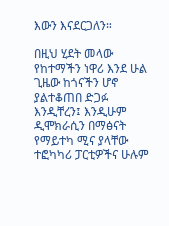እውን እናደርጋለን።

በዚህ ሂደት መላው የከተማችን ነዋሪ እንደ ሁል ጊዜው ከጎናችን ሆኖ ያልተቆጠበ ድጋፉ እንዲቸረን፤ እንዲሁም ዲሞክራሲን በማፅናት የማይተካ ሚና ያላቸው ተፎካካሪ ፓርቲዎችና ሁሉም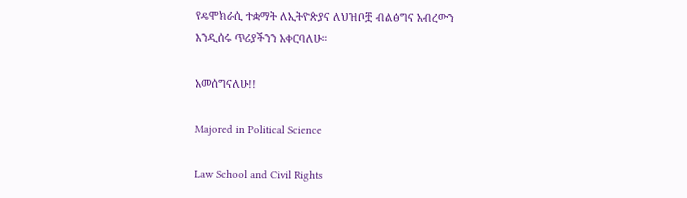የዴሞክራሲ ተቋማት ለኢትዮጵያና ለህዝቦቿ ብልፅግና አብረውን እንዲሰሩ ጥሪያችንን አቀርባለሁ።

አመሰግናለሁ!!

Majored in Political Science

Law School and Civil Rights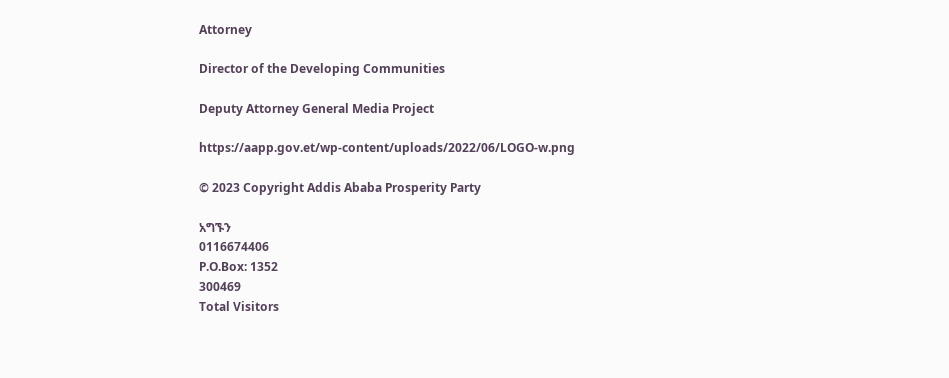Attorney

Director of the Developing Communities

Deputy Attorney General Media Project

https://aapp.gov.et/wp-content/uploads/2022/06/LOGO-w.png

© 2023 Copyright Addis Ababa Prosperity Party

አግኙን
0116674406
P.O.Box: 1352
300469
Total Visitors